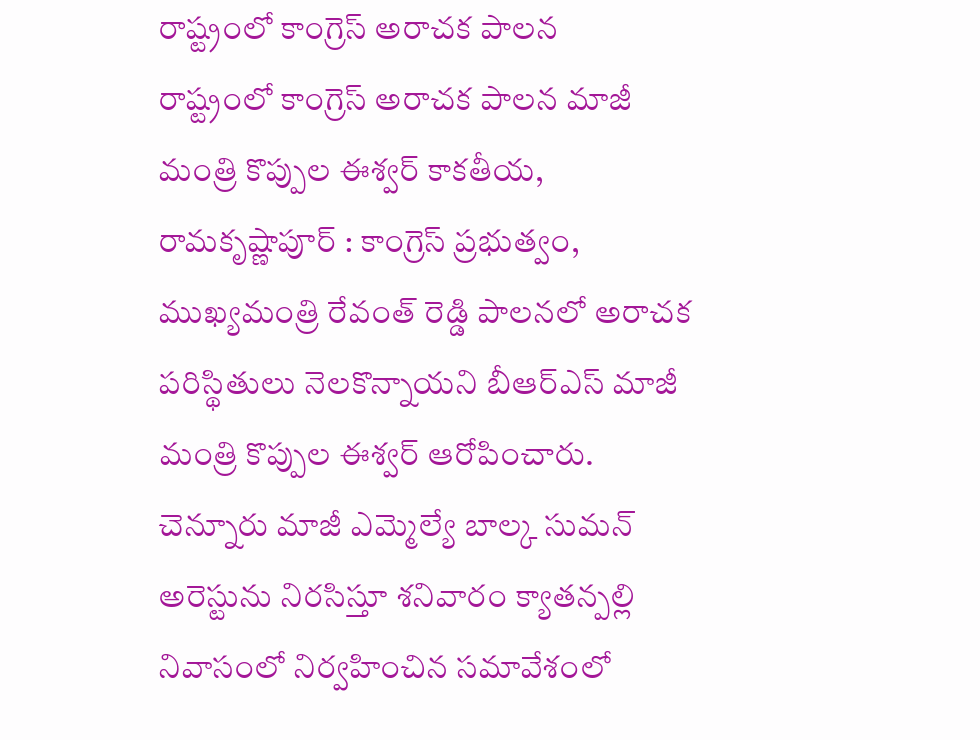రాష్ట్రంలో కాంగ్రెస్ అరాచక పాలన
రాష్ట్రంలో కాంగ్రెస్ అరాచక పాలన మాజీ మంత్రి కొప్పుల ఈశ్వర్ కాకతీయ, రామకృష్ణాపూర్ : కాంగ్రెస్ ప్రభుత్వం, ముఖ్యమంత్రి రేవంత్ రెడ్డి పాలనలో అరాచక పరిస్థితులు నెలకొన్నాయని బీఆర్ఎస్ మాజీ మంత్రి కొప్పుల ఈశ్వర్ ఆరోపించారు. చెన్నూరు మాజీ ఎమ్మెల్యే బాల్క సుమన్ అరెస్టును నిరసిస్తూ శనివారం క్యాతన్పల్లి నివాసంలో నిర్వహించిన సమావేశంలో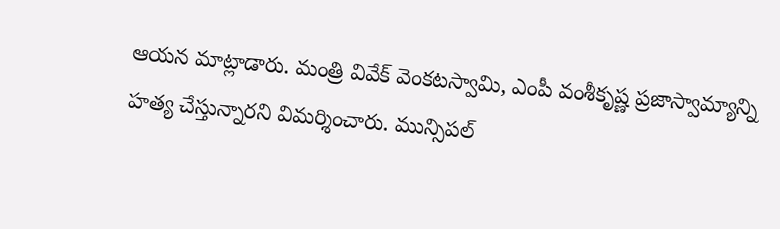ఆయన మాట్లాడారు. మంత్రి వివేక్ వెంకటస్వామి, ఎంపీ వంశీకృష్ణ ప్రజాస్వామ్యాన్ని హత్య చేస్తున్నారని విమర్శించారు. మున్సిపల్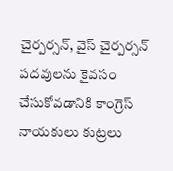చైర్పర్సన్, వైస్ చైర్పర్సన్ పదవులను కైవసం చేసుకోవడానికి కాంగ్రెస్ నాయకులు కుట్రలు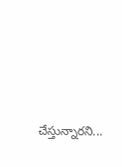చేస్తున్నారని...